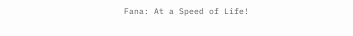Fana: At a Speed of Life!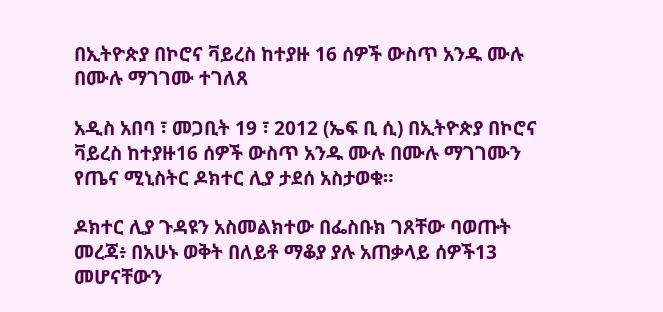በኢትዮጵያ በኮሮና ቫይረስ ከተያዙ 16 ሰዎች ውስጥ አንዱ ሙሉ በሙሉ ማገገሙ ተገለጸ

አዲስ አበባ ፣ መጋቢት 19 ፣ 2012 (ኤፍ ቢ ሲ) በኢትዮጵያ በኮሮና ቫይረስ ከተያዙ16 ሰዎች ውስጥ አንዱ ሙሉ በሙሉ ማገገሙን የጤና ሚኒስትር ዶክተር ሊያ ታደሰ አስታወቁ።

ዶክተር ሊያ ጉዳዩን አስመልክተው በፌስቡክ ገጸቸው ባወጡት መረጃ፥ በአሁኑ ወቅት በለይቶ ማቆያ ያሉ አጠቃላይ ሰዎች13 መሆናቸውን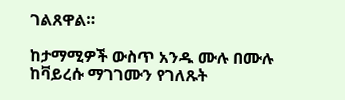ገልጸዋል።

ከታማሚዎች ውስጥ አንዱ ሙሉ በሙሉ ከቫይረሱ ማገገሙን የገለጹት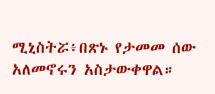ሚኒስትሯ፥በጽኑ የታመመ ሰው አለመኖሩን አስታውቀዋል።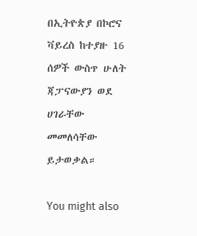በኢትዮጵያ በኮሮና ቫይረስ ከተያዙ 16 ሰዎች ውስጥ ሁለት ጃፓናውያን ወደ ሀገራቸው መመለሳቸው ይታወቃል።

You might also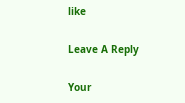like

Leave A Reply

Your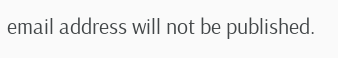email address will not be published.